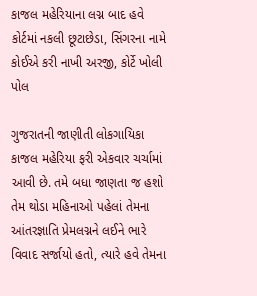કાજલ મહેરિયાના લગ્ન બાદ હવે કોર્ટમાં નકલી છૂટાછેડા, સિંગરના નામે કોઈએ કરી નાખી અરજી, કોર્ટે ખોલી પોલ

ગુજરાતની જાણીતી લોકગાયિકા કાજલ મહેરિયા ફરી એકવાર ચર્ચામાં આવી છે. તમે બધા જાણતા જ હશો તેમ થોડા મહિનાઓ પહેલાં તેમના આંતરજ્ઞાતિ પ્રેમલગ્નને લઈને ભારે વિવાદ સર્જાયો હતો, ત્યારે હવે તેમના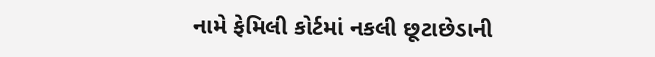નામે ફેમિલી કોર્ટમાં નકલી છૂટાછેડાની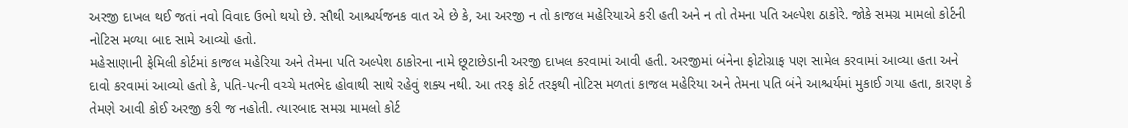અરજી દાખલ થઈ જતાં નવો વિવાદ ઉભો થયો છે. સૌથી આશ્ચર્યજનક વાત એ છે કે, આ અરજી ન તો કાજલ મહેરિયાએ કરી હતી અને ન તો તેમના પતિ અલ્પેશ ઠાકોરે. જોકે સમગ્ર મામલો કોર્ટની નોટિસ મળ્યા બાદ સામે આવ્યો હતો.
મહેસાણાની ફેમિલી કોર્ટમાં કાજલ મહેરિયા અને તેમના પતિ અલ્પેશ ઠાકોરના નામે છૂટાછેડાની અરજી દાખલ કરવામાં આવી હતી. અરજીમાં બંનેના ફોટોગ્રાફ પણ સામેલ કરવામાં આવ્યા હતા અને દાવો કરવામાં આવ્યો હતો કે, પતિ-પત્ની વચ્ચે મતભેદ હોવાથી સાથે રહેવું શક્ય નથી. આ તરફ કોર્ટ તરફથી નોટિસ મળતાં કાજલ મહેરિયા અને તેમના પતિ બંને આશ્ચર્યમાં મુકાઈ ગયા હતા, કારણ કે તેમણે આવી કોઈ અરજી કરી જ નહોતી. ત્યારબાદ સમગ્ર મામલો કોર્ટ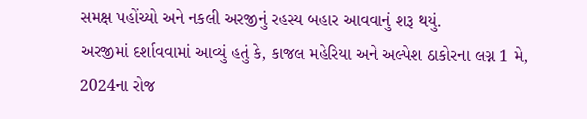સમક્ષ પહોંચ્યો અને નકલી અરજીનું રહસ્ય બહાર આવવાનું શરૂ થયું.
અરજીમાં દર્શાવવામાં આવ્યું હતું કે, કાજલ મહેરિયા અને અલ્પેશ ઠાકોરના લગ્ન 1 મે, 2024ના રોજ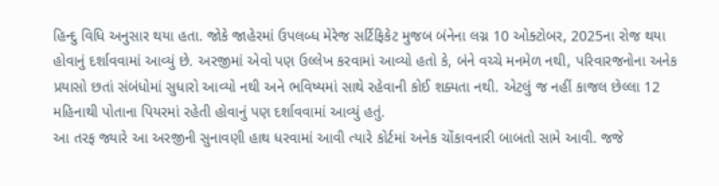હિન્દુ વિધિ અનુસાર થયા હતા. જોકે જાહેરમાં ઉપલબ્ધ મેરેજ સર્ટિફિકેટ મુજબ બંનેના લગ્ન 10 ઓક્ટોબર, 2025ના રોજ થયા હોવાનું દર્શાવવામાં આવ્યું છે. અરજીમાં એવો પણ ઉલ્લેખ કરવામાં આવ્યો હતો કે, બંને વચ્ચે મનમેળ નથી, પરિવારજનોના અનેક પ્રયાસો છતાં સંબંધોમાં સુધારો આવ્યો નથી અને ભવિષ્યમાં સાથે રહેવાની કોઈ શક્યતા નથી. એટલું જ નહીં કાજલ છેલ્લા 12 મહિનાથી પોતાના પિયરમાં રહેતી હોવાનું પણ દર્શાવવામાં આવ્યું હતું.
આ તરફ જ્યારે આ અરજીની સુનાવણી હાથ ધરવામાં આવી ત્યારે કોર્ટમાં અનેક ચોંકાવનારી બાબતો સામે આવી. જજે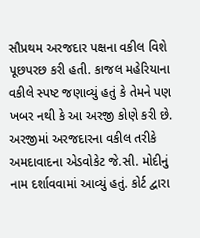સૌપ્રથમ અરજદાર પક્ષના વકીલ વિશે પૂછપરછ કરી હતી. કાજલ મહેરિયાના વકીલે સ્પષ્ટ જણાવ્યું હતું કે તેમને પણ ખબર નથી કે આ અરજી કોણે કરી છે. અરજીમાં અરજદારના વકીલ તરીકે અમદાવાદના એડવોકેટ જે.સી. મોદીનું નામ દર્શાવવામાં આવ્યું હતું. કોર્ટ દ્વારા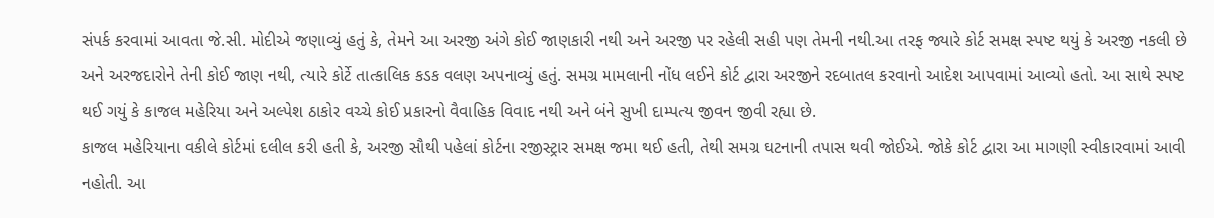સંપર્ક કરવામાં આવતા જે.સી. મોદીએ જણાવ્યું હતું કે, તેમને આ અરજી અંગે કોઈ જાણકારી નથી અને અરજી પર રહેલી સહી પણ તેમની નથી.આ તરફ જ્યારે કોર્ટ સમક્ષ સ્પષ્ટ થયું કે અરજી નકલી છે અને અરજદારોને તેની કોઈ જાણ નથી, ત્યારે કોર્ટે તાત્કાલિક કડક વલણ અપનાવ્યું હતું. સમગ્ર મામલાની નોંધ લઈને કોર્ટ દ્વારા અરજીને રદબાતલ કરવાનો આદેશ આપવામાં આવ્યો હતો. આ સાથે સ્પષ્ટ થઈ ગયું કે કાજલ મહેરિયા અને અલ્પેશ ઠાકોર વચ્ચે કોઈ પ્રકારનો વૈવાહિક વિવાદ નથી અને બંને સુખી દામ્પત્ય જીવન જીવી રહ્યા છે.
કાજલ મહેરિયાના વકીલે કોર્ટમાં દલીલ કરી હતી કે, અરજી સૌથી પહેલાં કોર્ટના રજીસ્ટ્રાર સમક્ષ જમા થઈ હતી, તેથી સમગ્ર ઘટનાની તપાસ થવી જોઈએ. જોકે કોર્ટ દ્વારા આ માગણી સ્વીકારવામાં આવી નહોતી. આ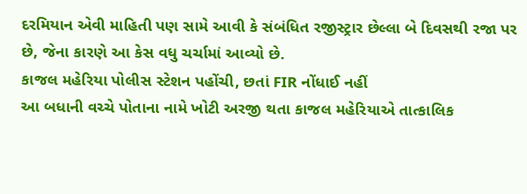દરમિયાન એવી માહિતી પણ સામે આવી કે સંબંધિત રજીસ્ટ્રાર છેલ્લા બે દિવસથી રજા પર છે, જેના કારણે આ કેસ વધુ ચર્ચામાં આવ્યો છે.
કાજલ મહેરિયા પોલીસ સ્ટેશન પહોંચી, છતાં FIR નોંધાઈ નહીં
આ બધાની વચ્ચે પોતાના નામે ખોટી અરજી થતા કાજલ મહેરિયાએ તાત્કાલિક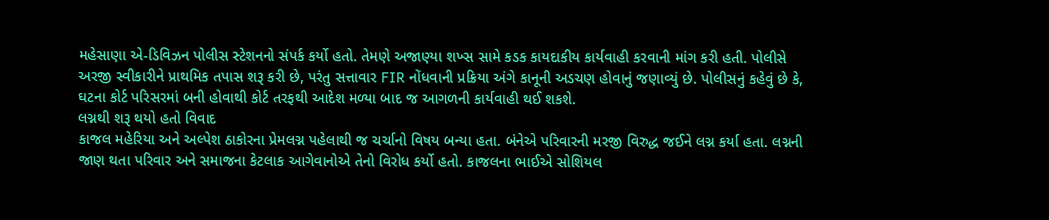મહેસાણા એ-ડિવિઝન પોલીસ સ્ટેશનનો સંપર્ક કર્યો હતો. તેમણે અજાણ્યા શખ્સ સામે કડક કાયદાકીય કાર્યવાહી કરવાની માંગ કરી હતી. પોલીસે અરજી સ્વીકારીને પ્રાથમિક તપાસ શરૂ કરી છે, પરંતુ સત્તાવાર FIR નોંધવાની પ્રક્રિયા અંગે કાનૂની અડચણ હોવાનું જણાવ્યું છે. પોલીસનું કહેવું છે કે, ઘટના કોર્ટ પરિસરમાં બની હોવાથી કોર્ટ તરફથી આદેશ મળ્યા બાદ જ આગળની કાર્યવાહી થઈ શકશે.
લગ્નથી શરૂ થયો હતો વિવાદ
કાજલ મહેરિયા અને અલ્પેશ ઠાકોરના પ્રેમલગ્ન પહેલાથી જ ચર્ચાનો વિષય બન્યા હતા. બંનેએ પરિવારની મરજી વિરુદ્ધ જઈને લગ્ન કર્યા હતા. લગ્નની જાણ થતા પરિવાર અને સમાજના કેટલાક આગેવાનોએ તેનો વિરોધ કર્યો હતો. કાજલના ભાઈએ સોશિયલ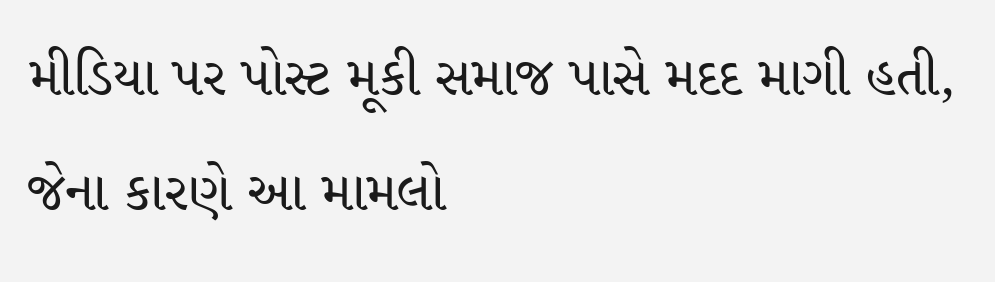મીડિયા પર પોસ્ટ મૂકી સમાજ પાસે મદદ માગી હતી, જેના કારણે આ મામલો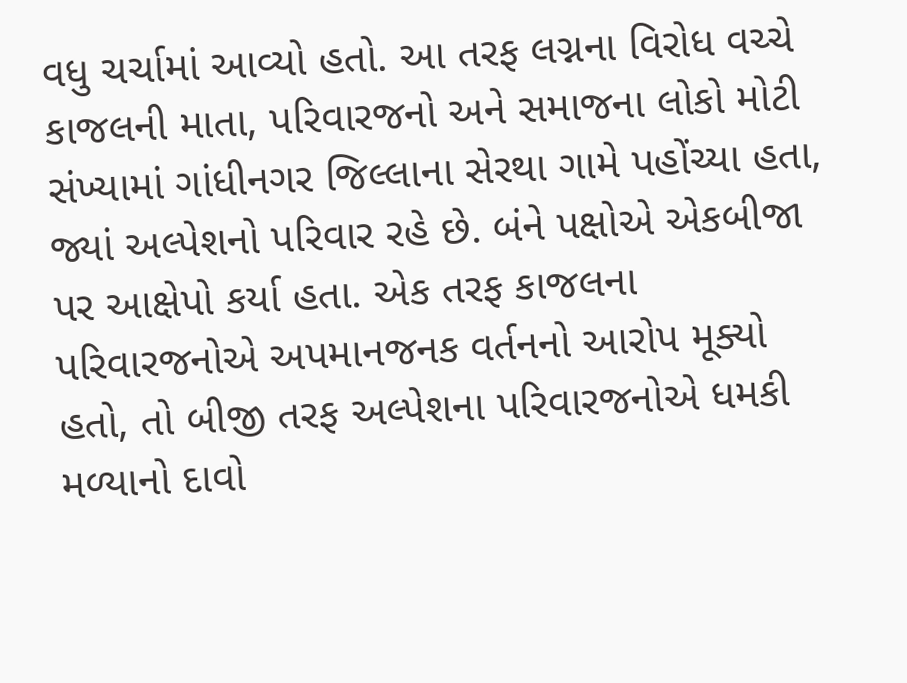વધુ ચર્ચામાં આવ્યો હતો. આ તરફ લગ્નના વિરોધ વચ્ચે કાજલની માતા, પરિવારજનો અને સમાજના લોકો મોટી સંખ્યામાં ગાંધીનગર જિલ્લાના સેરથા ગામે પહોંચ્યા હતા, જ્યાં અલ્પેશનો પરિવાર રહે છે. બંને પક્ષોએ એકબીજા પર આક્ષેપો કર્યા હતા. એક તરફ કાજલના પરિવારજનોએ અપમાનજનક વર્તનનો આરોપ મૂક્યો હતો, તો બીજી તરફ અલ્પેશના પરિવારજનોએ ધમકી મળ્યાનો દાવો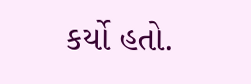કર્યો હતો.